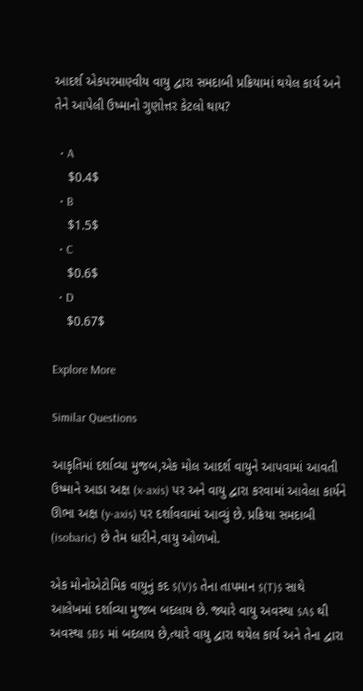આદર્શ એકપરમાણ્વીય વાયુ દ્વારા સમદાબી પ્રક્રિયામાં થયેલ કાર્ય અને તેને આપેલી ઉષ્માનો ગુણોત્તર કેટલો થાય?

  • A
    $0.4$
  • B
    $1.5$
  • C
    $0.6$
  • D
    $0.67$

Explore More

Similar Questions

આકૃતિમાં દર્શાવ્યા મુજબ,એક મોલ આદર્શ વાયુને આપવામાં આવતી ઉષ્માને આડા અક્ષ (x-axis) પર અને વાયુ દ્વારા કરવામાં આવેલા કાર્યને ઊભા અક્ષ (y-axis) પર દર્શાવવામાં આવ્યું છે. પ્રક્રિયા સમદાબી (isobaric) છે તેમ ધારીને,વાયુ ઓળખો.

એક મોનોએટોમિક વાયુનું કદ $(V)$ તેના તાપમાન $(T)$ સાથે આલેખમાં દર્શાવ્યા મુજબ બદલાય છે. જ્યારે વાયુ અવસ્થા $A$ થી અવસ્થા $B$ માં બદલાય છે,ત્યારે વાયુ દ્વારા થયેલ કાર્ય અને તેના દ્વારા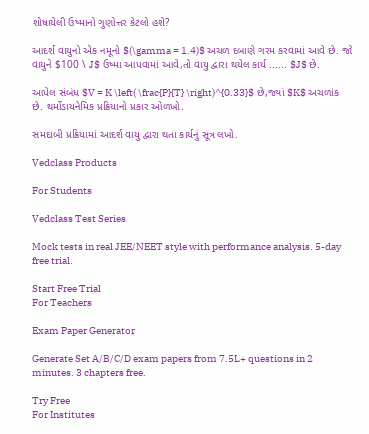શોષાયેલી ઉષ્માનો ગુણોત્તર કેટલો હશે?

આદર્શ વાયુનો એક નમૂનો $(\gamma = 1.4)$ અચળ દબાણે ગરમ કરવામાં આવે છે. જો વાયુને $100 \ J$ ઉષ્મા આપવામાં આવે,તો વાયુ દ્વારા થયેલ કાર્ય ...... $J$ છે.

આપેલ સંબંધ $V = K \left( \frac{P}{T} \right)^{0.33}$ છે,જ્યાં $K$ અચળાંક છે. થર્મોડાયનેમિક પ્રક્રિયાનો પ્રકાર ઓળખો.

સમદાબી પ્રક્રિયામાં આદર્શ વાયુ દ્વારા થતા કાર્યનું સૂત્ર લખો.

Vedclass Products

For Students

Vedclass Test Series

Mock tests in real JEE/NEET style with performance analysis. 5-day free trial.

Start Free Trial
For Teachers

Exam Paper Generator

Generate Set A/B/C/D exam papers from 7.5L+ questions in 2 minutes. 3 chapters free.

Try Free
For Institutes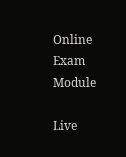Online Exam Module

Live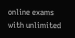online exams with unlimited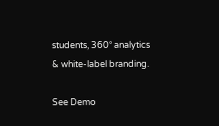students, 360° analytics & white-label branding.

See Demo